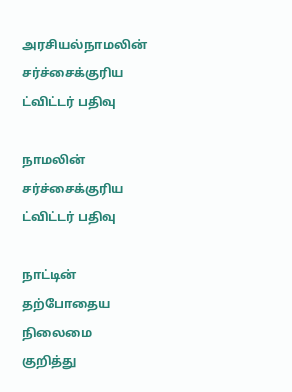அரசியல்நாமலின் சர்ச்சைக்குரிய ட்விட்டர் பதிவு

நாமலின் சர்ச்சைக்குரிய ட்விட்டர் பதிவு

நாட்டின் தற்போதைய நிலைமை குறித்து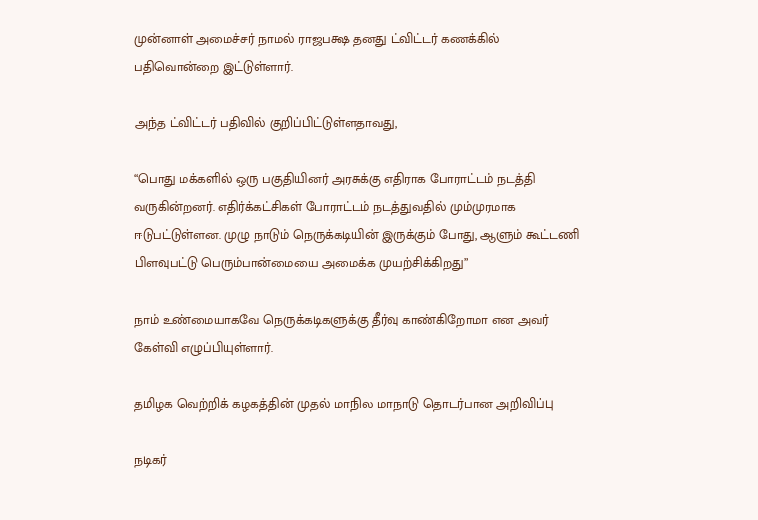முன்னாள் அமைச்சர் நாமல் ராஜபக்ஷ தனது ட்விட்டர் கணக்கில் பதிவொன்றை இட்டுள்ளார்.

அந்த ட்விட்டர் பதிவில் குறிப்பிட்டுள்ளதாவது,

“பொது மக்களில் ஒரு பகுதியினர் அரசுக்கு எதிராக போராட்டம் நடத்தி வருகின்றனர். எதிர்க்கட்சிகள் போராட்டம் நடத்துவதில் மும்முரமாக ஈடுபட்டுள்ளன. முழு நாடும் நெருக்கடியின் இருக்கும் போது, ஆளும் கூட்டணி பிளவுபட்டு பெரும்பான்மையை அமைக்க முயற்சிக்கிறது”

நாம் உண்மையாகவே நெருக்கடிகளுக்கு தீர்வு காண்கிறோமா என அவர் கேள்வி எழுப்பியுள்ளார்.

தமிழக வெற்றிக் கழகத்தின் முதல் மாநில மாநாடு தொடர்பான அறிவிப்பு

நடிகர்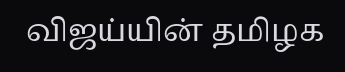விஜய்யின் தமிழக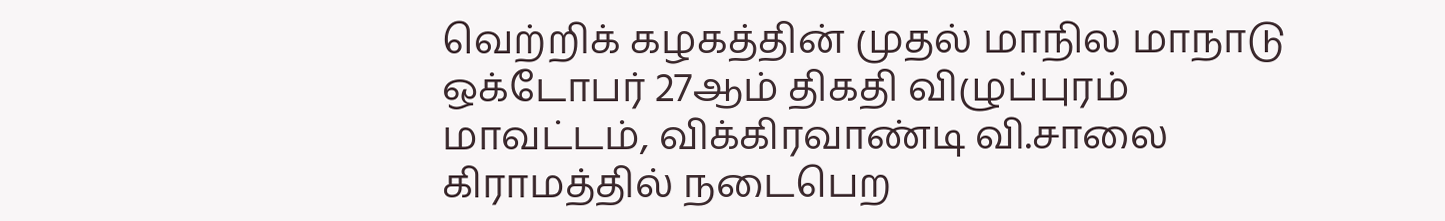வெற்றிக் கழகத்தின் முதல் மாநில மாநாடு ஒக்டோபர் 27ஆம் திகதி விழுப்புரம் மாவட்டம், விக்கிரவாண்டி வி.சாலை கிராமத்தில் நடைபெற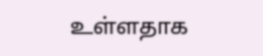உள்ளதாக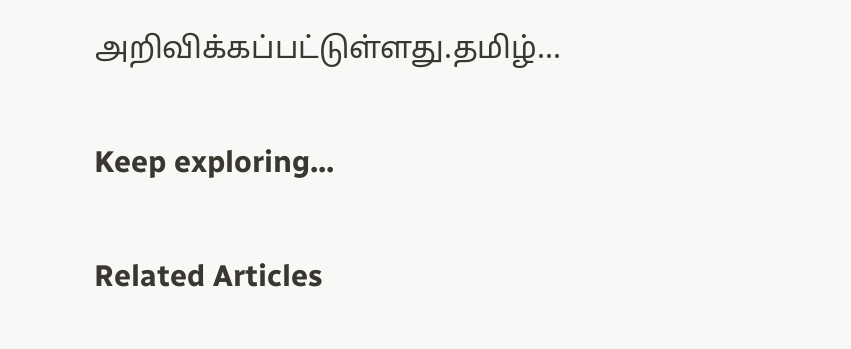அறிவிக்கப்பட்டுள்ளது.தமிழ்...

Keep exploring...

Related Articles